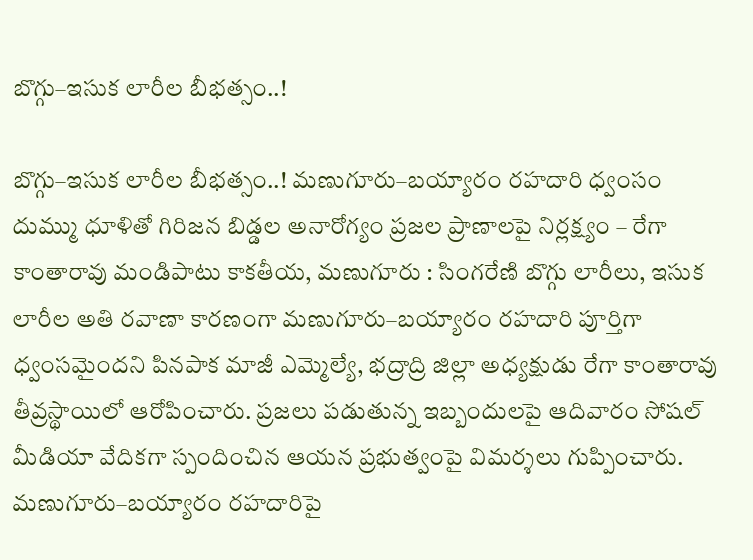బొగ్గు–ఇసుక లారీల బీభత్సం..!

బొగ్గు–ఇసుక లారీల బీభత్సం..! మణుగూరు–బయ్యారం రహదారి ధ్వంసం దుమ్ము ధూళితో గిరిజన బిడ్డల అనారోగ్యం ప్రజల ప్రాణాలపై నిర్లక్ష్యం – రేగా కాంతారావు మండిపాటు కాకతీయ, మణుగూరు : సింగరేణి బొగ్గు లారీలు, ఇసుక లారీల అతి రవాణా కారణంగా మణుగూరు–బయ్యారం రహదారి పూర్తిగా ధ్వంసమైందని పినపాక మాజీ ఎమ్మెల్యే, భద్రాద్రి జిల్లా అధ్యక్షుడు రేగా కాంతారావు తీవ్రస్థాయిలో ఆరోపించారు. ప్రజలు పడుతున్న ఇబ్బందులపై ఆదివారం సోషల్ మీడియా వేదికగా స్పందించిన ఆయన ప్రభుత్వంపై విమర్శలు గుప్పించారు. మణుగూరు–బయ్యారం రహదారిపై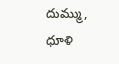దుమ్ము, ధూళి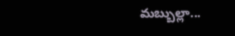మబ్బుల్లా...